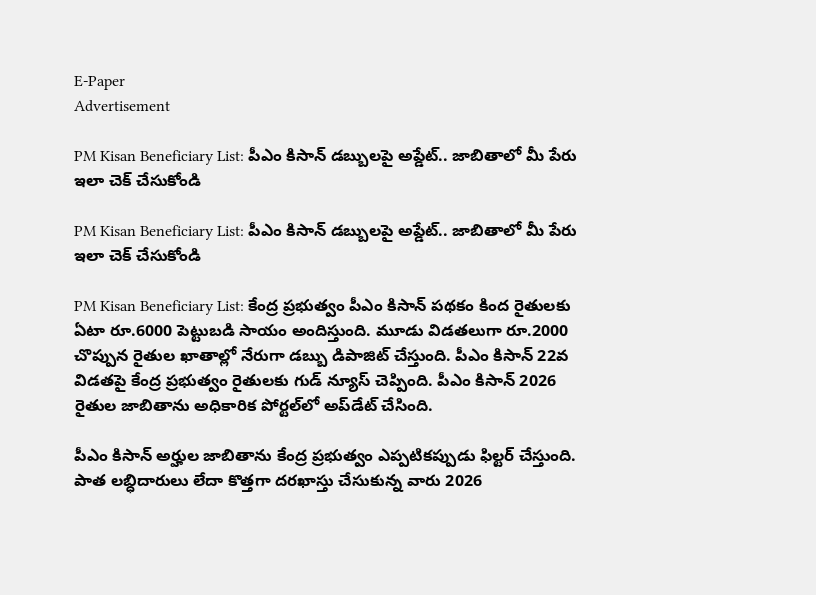E-Paper
Advertisement

PM Kisan Beneficiary List: పీఎం కిసాన్ డబ్బులపై అప్డేట్.. జాబితాలో మీ పేరు ఇలా చెక్ చేసుకోండి

PM Kisan Beneficiary List: పీఎం కిసాన్ డబ్బులపై అప్డేట్.. జాబితాలో మీ పేరు ఇలా చెక్ చేసుకోండి

PM Kisan Beneficiary List: కేంద్ర ప్రభుత్వం పీఎం కిసాన్ పథకం కింద రైతులకు ఏటా రూ.6000 పెట్టుబడి సాయం అందిస్తుంది. మూడు విడతలుగా రూ.2000 చొప్పున రైతుల ఖాతాల్లో నేరుగా డబ్బు డిపాజిట్ చేస్తుంది. పీఎం కిసాన్ 22వ విడతపై కేంద్ర ప్రభుత్వం రైతులకు గుడ్ న్యూస్ చెప్పింది. పీఎం కిసాన్ 2026 రైతుల జాబితాను అధికారిక పోర్టల్‌లో అప్‌డేట్ చేసింది.

పీఎం కిసాన్ అర్హుల జాబితాను కేంద్ర ప్రభుత్వం ఎప్పటికప్పుడు ఫిల్టర్ చేస్తుంది. పాత లబ్ధిదారులు లేదా కొత్తగా దరఖాస్తు చేసుకున్న వారు 2026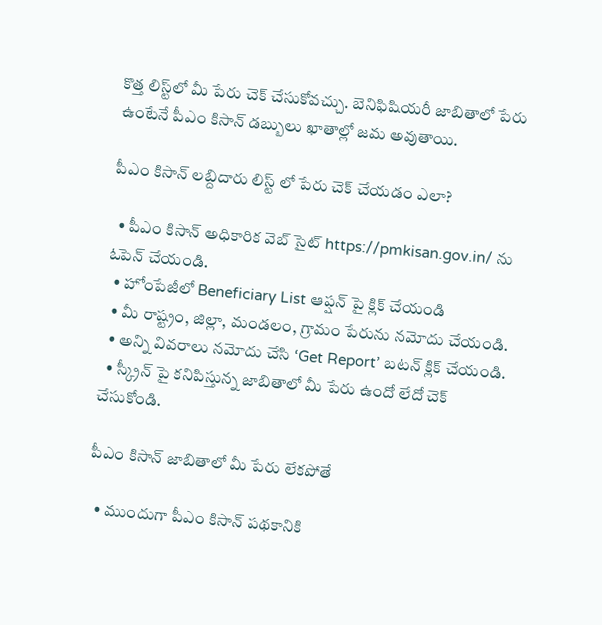కొత్త లిస్ట్‌లో మీ పేరు చెక్ చేసుకోవచ్చు. బెనిఫిషియరీ జాబితాలో పేరు ఉంటేనే పీఎం కిసాన్ డబ్బులు ఖాతాల్లో జమ అవుతాయి.

పీఎం కిసాన్ లబ్దిదారు లిస్ట్ లో పేరు చెక్ చేయడం ఎలా?

  • పీఎం కిసాన్ అధికారిక వెబ్ సైట్ https://pmkisan.gov.in/ ను ఓపెన్ చేయండి.
  • హోంపేజీలో Beneficiary List ఆప్షన్ పై క్లిక్ చేయండి
  • మీ రాష్ట్రం, జిల్లా, మండలం, గ్రామం పేరును నమోదు చేయండి.
  • అన్ని వివరాలు నమోదు చేసి ‘Get Report’ బటన్ క్లిక్ చేయండి.
  • స్క్రీన్ పై కనిపిస్తున్న జాబితాలో మీ పేరు ఉందో లేదో చెక్ చేసుకోండి.

పీఎం కిసాన్ జాబితాలో మీ పేరు లేకపోతే

  • ముందుగా పీఎం కిసాన్ పథకానికి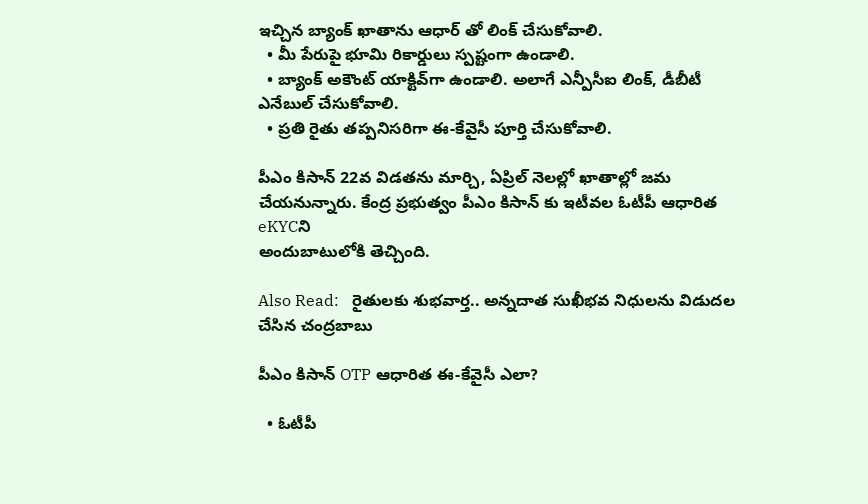ఇచ్చిన బ్యాంక్ ఖాతాను ఆధార్ తో లింక్ చేసుకోవాలి.
  • మీ పేరుపై భూమి రికార్డులు స్పష్టంగా ఉండాలి.
  • బ్యాంక్ అకౌంట్ యాక్టివ్‌గా ఉండాలి. అలాగే ఎన్పీసీఐ లింక్, డీబీటీ ఎనేబుల్ చేసుకోవాలి.
  • ప్రతి రైతు తప్పనిసరిగా ఈ-కేవైసీ పూర్తి చేసుకోవాలి.

పీఎం కిసాన్ 22వ విడతను మార్చి, ఏప్రిల్ నెలల్లో ఖాతాల్లో జమ చేయనున్నారు. కేంద్ర ప్రభుత్వం పీఎం కిసాన్ కు ఇటీవల ఓటీపీ ఆధారిత eKYCని
అందుబాటులోకి తెచ్చింది.

Also Read:   రైతులకు శుభవార్త.. అన్నదాత సుఖీభవ నిధులను విడుదల చేసిన చంద్రబాబు

పీఎం కిసాన్ OTP ఆధారిత ఈ-కేవైసీ ఎలా?

  • ఓటీపీ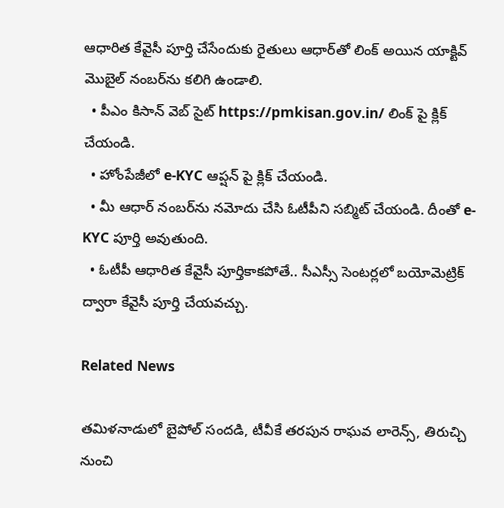ఆధారిత కేవైసీ పూర్తి చేసేందుకు రైతులు ఆధార్‌తో లింక్ అయిన యాక్టివ్ మొబైల్ నంబర్‌ను కలిగి ఉండాలి.
  • పీఎం కిసాన్ వెబ్ సైట్ https://pmkisan.gov.in/ లింక్ పై క్లిక్ చేయండి.
  • హోంపేజీలో e-KYC ఆప్షన్ పై క్లిక్ చేయండి.
  • మీ ఆధార్ నంబర్‌ను నమోదు చేసి ఓటీపీని సబ్మిట్ చేయండి. దీంతో e-KYC పూర్తి అవుతుంది.
  • ఓటీపీ ఆధారిత కేవైసీ పూర్తికాకపోతే.. సీఎస్సీ సెంటర్లలో బయోమెట్రిక్ ద్వారా కేవైసీ పూర్తి చేయవచ్చు.

Related News

తమిళనాడులో బైపోల్ సందడి, టీవీకే తరపున రాఘవ లారెన్స్‌, తిరుచ్చి నుంచి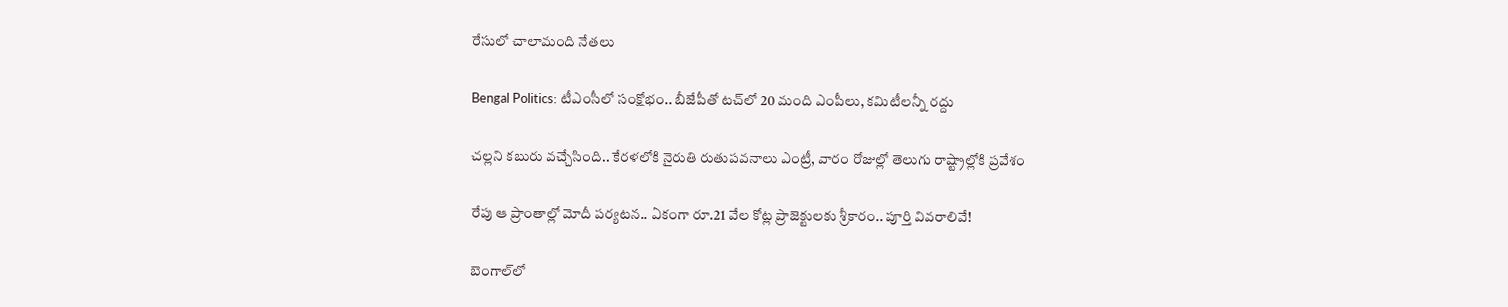రేసులో చాలామంది నేతలు

Bengal Politics: టీఎంసీలో సంక్షోభం.. బీజేపీతో టచ్‌లో 20 మంది ఎంపీలు, కమిటీలన్నీ రద్దు

చల్లని కబురు వచ్చేసింది.. కేరళలోకి నైరుతి రుతుపవనాలు ఎంట్రీ, వారం రోజుల్లో తెలుగు రాష్ట్రాల్లోకి ప్రవేశం

రేపు ఆ ప్రాంతాల్లో మోదీ పర్యటన.. ఏకంగా రూ.21 వేల కోట్ల ప్రాజెక్టులకు శ్రీకారం.. పూర్తి వివరాలివే!

బెంగాల్‌లో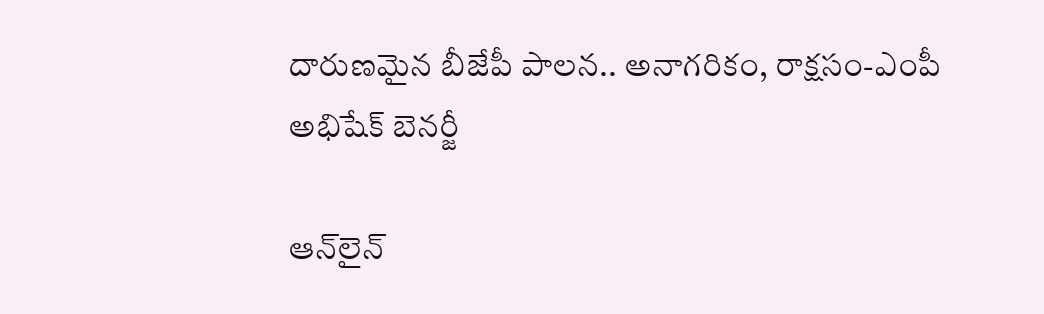దారుణమైన బీజేపీ పాలన.. అనాగరికం, రాక్షసం-ఎంపీ అభిషేక్ బెనర్జీ

ఆన్‌లైన్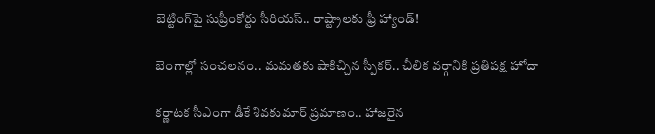బెట్టింగ్‌పై సుప్రీంకోర్టు సీరియస్.. రాష్ట్రాలకు ఫ్రీ హ్యాండ్!

బెంగాల్లో సంచలనం.. మమతకు షాకిచ్చిన స్పీకర్.. చీలిక వర్గానికి ప్రతిపక్ష హోదా

కర్ణాటక సీఎంగా డీకే శివకుమార్‌ ప్రమాణం.. హాజరైన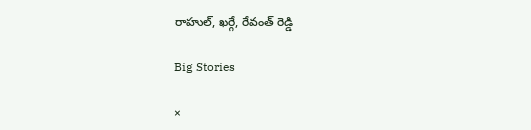రాహుల్, ఖర్గే, రేవంత్ రెడ్డి

Big Stories

×